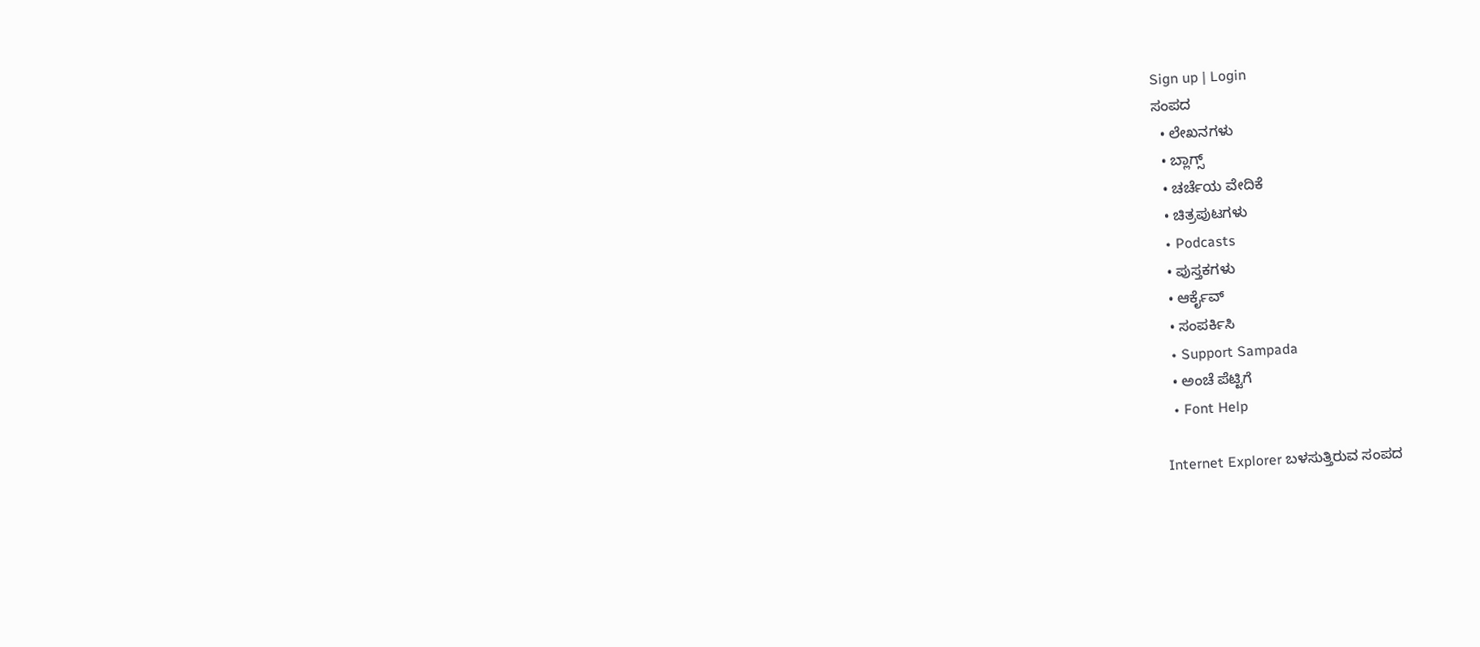Sign up | Login
ಸಂಪದ
  • ಲೇಖನಗಳು
  • ಬ್ಲಾಗ್ಸ್
  • ಚರ್ಚೆಯ ವೇದಿಕೆ
  • ಚಿತ್ರಪುಟಗಳು
  • Podcasts
  • ಪುಸ್ತಕಗಳು
  • ಆರ್ಕೈವ್
  • ಸಂಪರ್ಕಿಸಿ
  • Support Sampada
  • ಅಂಚೆ ಪೆಟ್ಟಿಗೆ
  • Font Help

Internet Explorer ಬಳಸುತ್ತಿರುವ ಸಂಪದ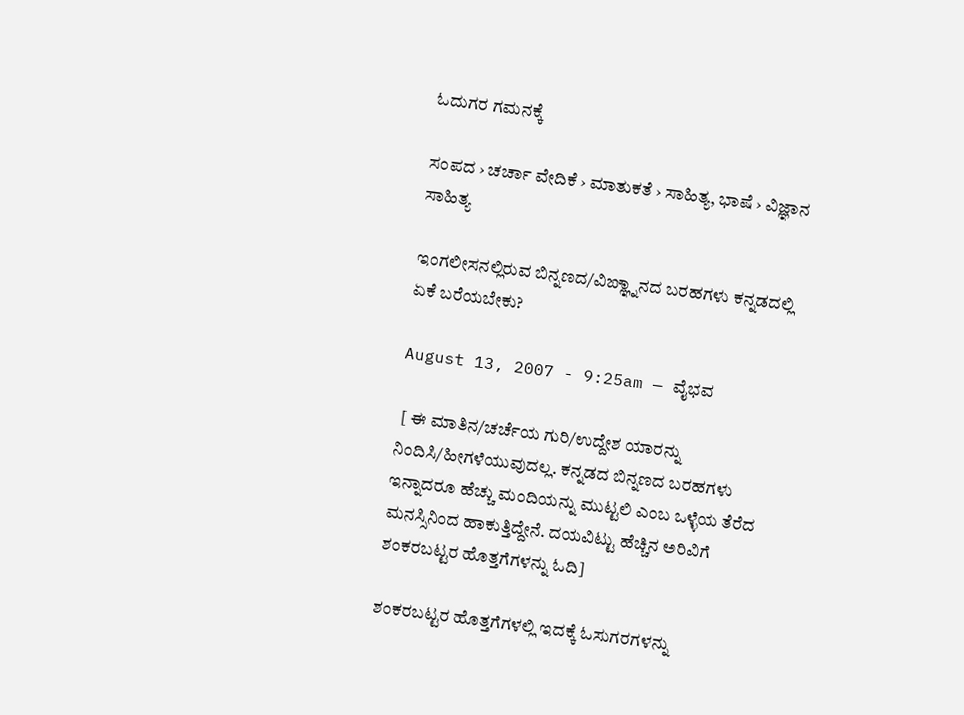ಓದುಗರ ಗಮನಕ್ಕೆ

ಸಂಪದ › ಚರ್ಚಾ ವೇದಿಕೆ › ಮಾತುಕತೆ › ಸಾಹಿತ್ಯ, ಭಾಷೆ › ವಿಜ್ಞಾನ ಸಾಹಿತ್ಯ

ಇಂಗಲೀಸನಲ್ಲಿರುವ ಬಿನ್ನಣದ/ವಿಙ್ಞ್ನಾನದ ಬರಹಗಳು ಕನ್ನಡದಲ್ಲಿ ಏಕೆ ಬರೆಯಬೇಕು?

August 13, 2007 - 9:25am — ವೈಭವ

 [ ಈ ಮಾತಿನ/ಚರ್ಚೆಯ ಗುರಿ/ಉದ್ದೇಶ ಯಾರನ್ನು ನಿಂದಿಸಿ/ಹೀಗಳೆಯುವುದಲ್ಲ. ಕನ್ನಡದ ಬಿನ್ನಣದ ಬರಹಗಳು ಇನ್ನಾದರೂ ಹೆಚ್ಚು ಮಂದಿಯನ್ನು ಮುಟ್ಟಲಿ ಎಂಬ ಒಳ್ಳೆಯ ತೆರೆದ ಮನಸ್ಸಿನಿಂದ ಹಾಕುತ್ತಿದ್ದೇನೆ. ದಯವಿಟ್ಟು ಹೆಚ್ಚಿನ ಅರಿವಿಗೆ ಶಂಕರಬಟ್ಟರ ಹೊತ್ತಗೆಗಳನ್ನು ಓದಿ]

ಶಂಕರಬಟ್ಟರ ಹೊತ್ತಗೆಗಳಲ್ಲಿ ಇದಕ್ಕೆ ಓಸುಗರಗಳನ್ನು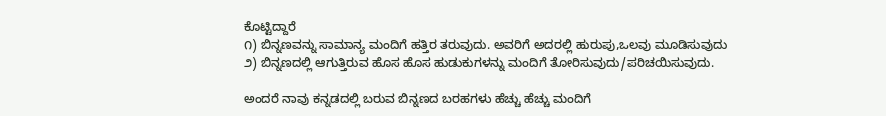ಕೊಟ್ಟಿದ್ದಾರೆ
೧) ಬಿನ್ನಣವನ್ನು ಸಾಮಾನ್ಯ ಮಂದಿಗೆ ಹತ್ತಿರ ತರುವುದು. ಅವರಿಗೆ ಅದರಲ್ಲಿ ಹುರುಪು,ಒಲವು ಮೂಡಿಸುವುದು
೨) ಬಿನ್ನಣದಲ್ಲಿ ಆಗುತ್ತಿರುವ ಹೊಸ ಹೊಸ ಹುಡುಕುಗಳನ್ನು ಮಂದಿಗೆ ತೋರಿಸುವುದು/ಪರಿಚಯಿಸುವುದು.

ಅಂದರೆ ನಾವು ಕನ್ನಡದಲ್ಲಿ ಬರುವ ಬಿನ್ನಣದ ಬರಹಗಳು ಹೆಚ್ಚು ಹೆಚ್ಚು ಮಂದಿಗೆ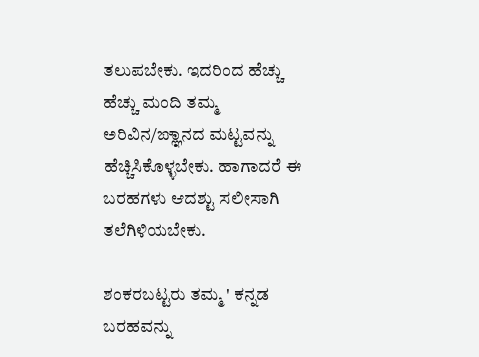ತಲುಪಬೇಕು. ಇದರಿಂದ ಹೆಚ್ಚು ಹೆಚ್ಚು ಮಂದಿ ತಮ್ಮ ಅರಿವಿನ/ಙ್ಞಾನದ ಮಟ್ಟವನ್ನು ಹೆಚ್ಚಿಸಿಕೊಳ್ಳಬೇಕು. ಹಾಗಾದರೆ ಈ ಬರಹಗಳು ಆದಶ್ಟು ಸಲೀಸಾಗಿ ತಲೆಗಿಳಿಯಬೇಕು.

ಶಂಕರಬಟ್ಟರು ತಮ್ಮ ' ಕನ್ನಡ ಬರಹವನ್ನು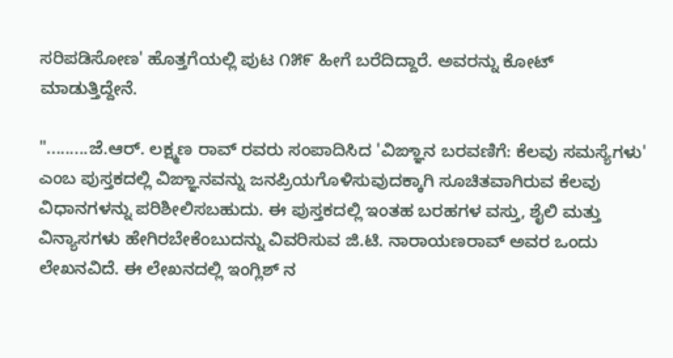ಸರಿಪಡಿಸೋಣ' ಹೊತ್ತಗೆಯಲ್ಲಿ ಪುಟ ೧೫೯ ಹೀಗೆ ಬರೆದಿದ್ದಾರೆ. ಅವರನ್ನು ಕೋಟ್ ಮಾಡುತ್ತಿದ್ದೇನೆ.

".........ಜೆ.ಆರ್. ಲಕ್ಷ್ಮಣ ರಾವ್ ರವರು ಸಂಪಾದಿಸಿದ 'ವಿಙ್ಞಾನ ಬರವಣಿಗೆ: ಕೆಲವು ಸಮಸ್ಯೆಗಳು' ಎಂಬ ಪುಸ್ತಕದಲ್ಲಿ ವಿಙ್ಞಾನವನ್ನು ಜನಪ್ರಿಯಗೊಳಿಸುವುದಕ್ಕಾಗಿ ಸೂಚಿತವಾಗಿರುವ ಕೆಲವು ವಿಧಾನಗಳನ್ನು ಪರಿಶೀಲಿಸಬಹುದು. ಈ ಪುಸ್ತಕದಲ್ಲಿ ಇಂತಹ ಬರಹಗಳ ವಸ್ತು, ಶೈಲಿ ಮತ್ತು ವಿನ್ಯಾಸಗಳು ಹೇಗಿರಬೇಕೆಂಬುದನ್ನು ವಿವರಿಸುವ ಜಿ.ಟಿ. ನಾರಾಯಣರಾವ್ ಅವರ ಒಂದು ಲೇಖನವಿದೆ. ಈ ಲೇಖನದಲ್ಲಿ ಇಂಗ್ಲಿಶ್ ನ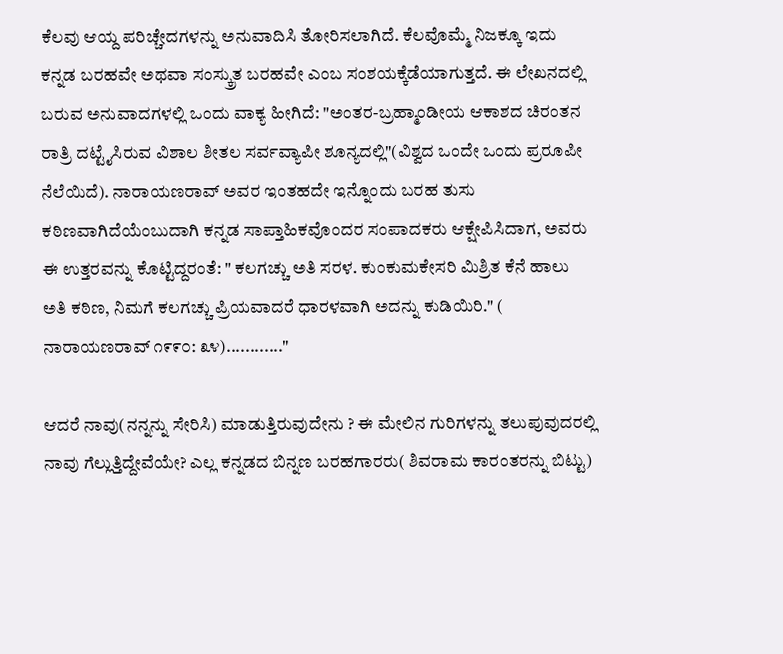ಕೆಲವು ಆಯ್ದ ಪರಿಚ್ಚೇದಗಳನ್ನು ಅನುವಾದಿಸಿ ತೋರಿಸಲಾಗಿದೆ. ಕೆಲವೊಮ್ಮೆ ನಿಜಕ್ಕೂ ಇದು ಕನ್ನಡ ಬರಹವೇ ಅಥವಾ ಸಂಸ್ಕ್ರುತ ಬರಹವೇ ಎಂಬ ಸಂಶಯಕ್ಕೆಡೆಯಾಗುತ್ತದೆ. ಈ ಲೇಖನದಲ್ಲಿ ಬರುವ ಅನುವಾದಗಳಲ್ಲಿ ಒಂದು ವಾಕ್ಯ ಹೀಗಿದೆ: "ಅಂತರ-ಬ್ರಹ್ಮಾಂಡೀಯ ಆಕಾಶದ ಚಿರಂತನ ರಾತ್ರಿ ದಟ್ಟೈಸಿರುವ ವಿಶಾಲ ಶೀತಲ ಸರ್ವವ್ಯಾಪೀ ಶೂನ್ಯದಲ್ಲಿ"(ವಿಶ್ವದ ಒಂದೇ ಒಂದು ಪ್ರರೂಪೀ ನೆಲೆಯಿದೆ). ನಾರಾಯಣರಾವ್ ಅವರ ಇಂತಹದೇ ಇನ್ನೊಂದು ಬರಹ ತುಸು ಕಠಿಣವಾಗಿದೆಯೆಂಬುದಾಗಿ ಕನ್ನಡ ಸಾಪ್ತಾಹಿಕವೊಂದರ ಸಂಪಾದಕರು ಆಕ್ಷೇಪಿಸಿದಾಗ, ಅವರು ಈ ಉತ್ತರವನ್ನು ಕೊಟ್ಟಿದ್ದರಂತೆ: " ಕಲಗಚ್ಚು ಅತಿ ಸರಳ. ಕುಂಕುಮಕೇಸರಿ ಮಿಶ್ರಿತ ಕೆನೆ ಹಾಲು ಅತಿ ಕಠಿಣ, ನಿಮಗೆ ಕಲಗಚ್ಚು ಪ್ರಿಯವಾದರೆ ಧಾರಳವಾಗಿ ಅದನ್ನು ಕುಡಿಯಿರಿ." ( ನಾರಾಯಣರಾವ್ ೧೯೯೦: ೩೪)............"

ಆದರೆ ನಾವು(ನನ್ನನ್ನು ಸೇರಿಸಿ) ಮಾಡುತ್ತಿರುವುದೇನು ? ಈ ಮೇಲಿನ ಗುರಿಗಳನ್ನು ತಲುಪುವುದರಲ್ಲಿ ನಾವು ಗೆಲ್ಲುತ್ತಿದ್ದೇವೆಯೇ? ಎಲ್ಲ ಕನ್ನಡದ ಬಿನ್ನಣ ಬರಹಗಾರರು( ಶಿವರಾಮ ಕಾರಂತರನ್ನು ಬಿಟ್ಟು)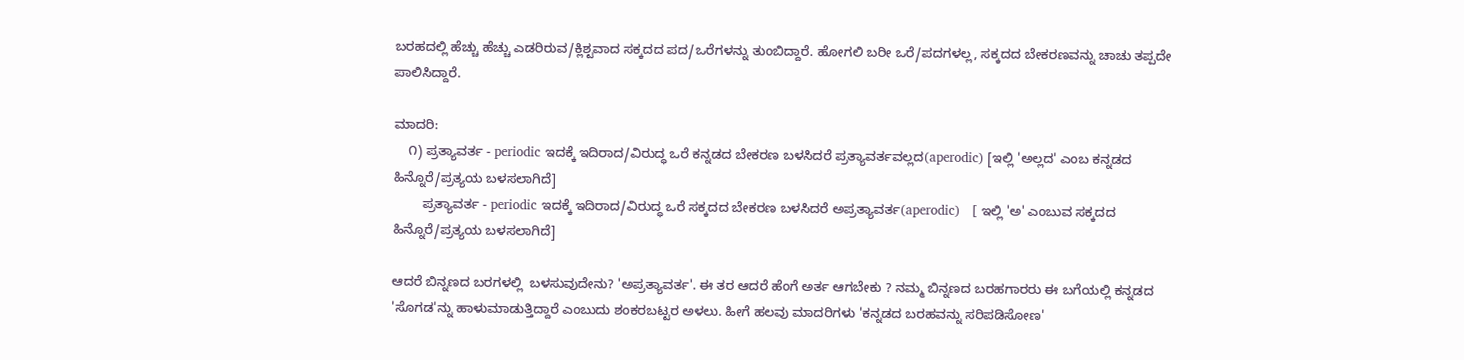ಬರಹದಲ್ಲಿ ಹೆಚ್ಚು ಹೆಚ್ಚು ಎಡರಿರುವ/ಕ್ಲಿಶ್ಟವಾದ ಸಕ್ಕದದ ಪದ/ಒರೆಗಳನ್ನು ತುಂಬಿದ್ದಾರೆ. ಹೋಗಲಿ ಬರೀ ಒರೆ/ಪದಗಳಲ್ಲ, ಸಕ್ಕದದ ಬೇಕರಣವನ್ನು ಚಾಚು ತಪ್ಪದೇ ಪಾಲಿಸಿದ್ದಾರೆ.

ಮಾದರಿ:
    ೧) ಪ್ರತ್ಯಾವರ್ತ - periodic ಇದಕ್ಕೆ ಇದಿರಾದ/ವಿರುದ್ಧ ಒರೆ ಕನ್ನಡದ ಬೇಕರಣ ಬಳಸಿದರೆ ಪ್ರತ್ಯಾವರ್ತವಲ್ಲದ(aperodic) [ಇಲ್ಲಿ 'ಅಲ್ಲದ' ಎಂಬ ಕನ್ನಡದ ಹಿನ್ನೊರೆ/ಪ್ರತ್ಯಯ ಬಳಸಲಾಗಿದೆ]
        ಪ್ರತ್ಯಾವರ್ತ - periodic ಇದಕ್ಕೆ ಇದಿರಾದ/ವಿರುದ್ಧ ಒರೆ ಸಕ್ಕದದ ಬೇಕರಣ ಬಳಸಿದರೆ ಅಪ್ರತ್ಯಾವರ್ತ(aperodic)   [ ಇಲ್ಲಿ 'ಅ' ಎಂಬುವ ಸಕ್ಕದದ ಹಿನ್ನೊರೆ/ಪ್ರತ್ಯಯ ಬಳಸಲಾಗಿದೆ]

ಆದರೆ ಬಿನ್ನಣದ ಬರಗಳಲ್ಲಿ  ಬಳಸುವುದೇನು? 'ಅಪ್ರತ್ಯಾವರ್ತ'. ಈ ತರ ಆದರೆ ಹೆಂಗೆ ಅರ್ತ ಆಗಬೇಕು ? ನಮ್ಮ ಬಿನ್ನಣದ ಬರಹಗಾರರು ಈ ಬಗೆಯಲ್ಲಿ ಕನ್ನಡದ 'ಸೊಗಡ'ನ್ನು ಹಾಳುಮಾಡುತ್ತಿದ್ದಾರೆ ಎಂಬುದು ಶಂಕರಬಟ್ಟರ ಅಳಲು. ಹೀಗೆ ಹಲವು ಮಾದರಿಗಳು 'ಕನ್ನಡದ ಬರಹವನ್ನು ಸರಿಪಡಿಸೋಣ'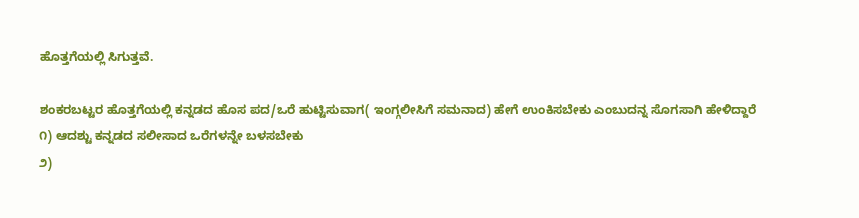ಹೊತ್ತಗೆಯಲ್ಲಿ ಸಿಗುತ್ತವೆ.

ಶಂಕರಬಟ್ಟರ ಹೊತ್ತಗೆಯಲ್ಲಿ ಕನ್ನಡದ ಹೊಸ ಪದ/ಒರೆ ಹುಟ್ಟಿಸುವಾಗ( ಇಂಗ್ಗಲೀಸಿಗೆ ಸಮನಾದ) ಹೇಗೆ ಉಂಕಿಸಬೇಕು ಎಂಬುದನ್ನ ಸೊಗಸಾಗಿ ಹೇಳಿದ್ದಾರೆ
೧) ಆದಶ್ಟು ಕನ್ನಡದ ಸಲೀಸಾದ ಒರೆಗಳನ್ನೇ ಬಳಸಬೇಕು
೨)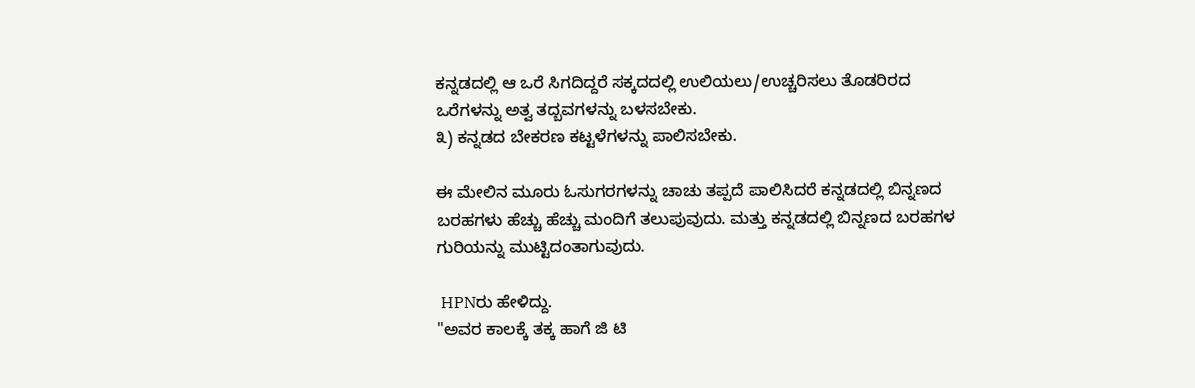ಕನ್ನಡದಲ್ಲಿ ಆ ಒರೆ ಸಿಗದಿದ್ದರೆ ಸಕ್ಕದದಲ್ಲಿ ಉಲಿಯಲು/ಉಚ್ಚರಿಸಲು ತೊಡರಿರದ ಒರೆಗಳನ್ನು ಅತ್ವ ತದ್ಬವಗಳನ್ನು ಬಳಸಬೇಕು.
೩) ಕನ್ನಡದ ಬೇಕರಣ ಕಟ್ಟಳೆಗಳನ್ನು ಪಾಲಿಸಬೇಕು.

ಈ ಮೇಲಿನ ಮೂರು ಓಸುಗರಗಳನ್ನು ಚಾಚು ತಪ್ಪದೆ ಪಾಲಿಸಿದರೆ ಕನ್ನಡದಲ್ಲಿ ಬಿನ್ನಣದ ಬರಹಗಳು ಹೆಚ್ಚು ಹೆಚ್ಚು ಮಂದಿಗೆ ತಲುಪುವುದು. ಮತ್ತು ಕನ್ನಡದಲ್ಲಿ ಬಿನ್ನಣದ ಬರಹಗಳ ಗುರಿಯನ್ನು ಮುಟ್ಟಿದಂತಾಗುವುದು.

 HPNರು ಹೇಳಿದ್ದು.
"ಅವರ ಕಾಲಕ್ಕೆ ತಕ್ಕ ಹಾಗೆ ಜಿ ಟಿ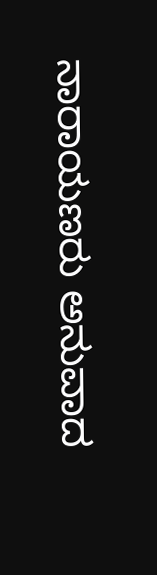ನಾರಾಯಣರು ಅನುವಾದ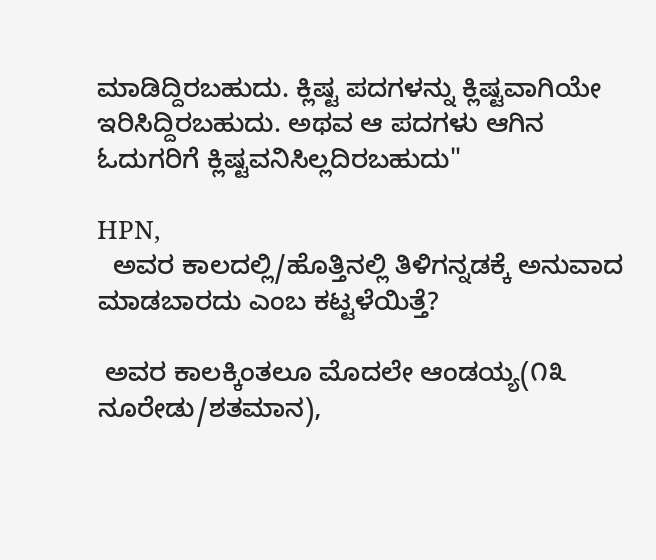ಮಾಡಿದ್ದಿರಬಹುದು. ಕ್ಲಿಷ್ಟ ಪದಗಳನ್ನು ಕ್ಲಿಷ್ಟವಾಗಿಯೇ ಇರಿಸಿದ್ದಿರಬಹುದು. ಅಥವ ಆ ಪದಗಳು ಆಗಿನ ಓದುಗರಿಗೆ ಕ್ಲಿಷ್ಟವನಿಸಿಲ್ಲದಿರಬಹುದು"

HPN,
  ಅವರ ಕಾಲದಲ್ಲಿ/ಹೊತ್ತಿನಲ್ಲಿ ತಿಳಿಗನ್ನಡಕ್ಕೆ ಅನುವಾದ ಮಾಡಬಾರದು ಎಂಬ ಕಟ್ಟಳೆಯಿತ್ತೆ?

 ಅವರ ಕಾಲಕ್ಕಿಂತಲೂ ಮೊದಲೇ ಆಂಡಯ್ಯ(೧೩ ನೂರೇಡು/ಶತಮಾನ),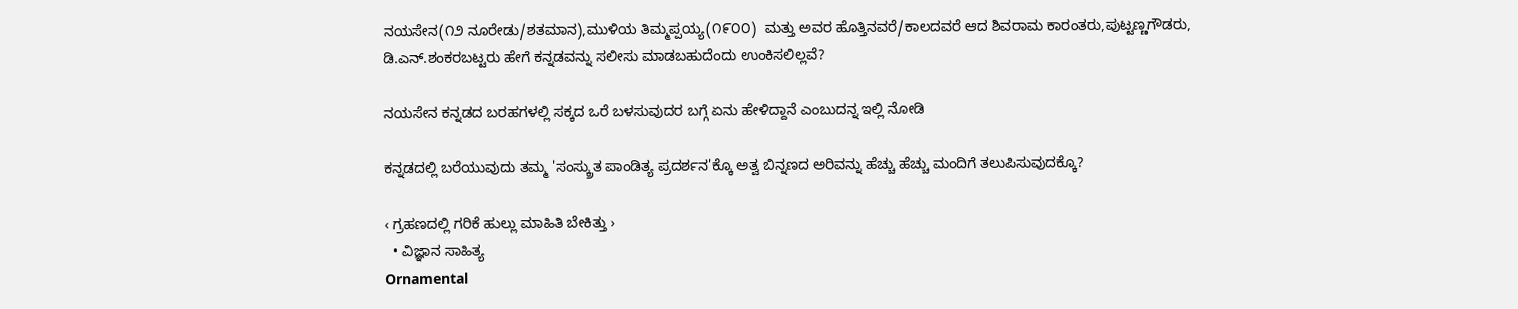ನಯಸೇನ(೧೨ ನೂರೇಡು/ಶತಮಾನ),ಮುಳಿಯ ತಿಮ್ಮಪ್ಪಯ್ಯ(೧೯೦೦)  ಮತ್ತು ಅವರ ಹೊತ್ತಿನವರೆ/ಕಾಲದವರೆ ಆದ ಶಿವರಾಮ ಕಾರಂತರು,ಪುಟ್ಟಣ್ಣಗೌಡರು, ಡಿ.ಎನ್.ಶಂಕರಬಟ್ಟರು ಹೇಗೆ ಕನ್ನಡವನ್ನು ಸಲೀಸು ಮಾಡಬಹುದೆಂದು ಉಂಕಿಸಲಿಲ್ಲವೆ?

ನಯಸೇನ ಕನ್ನಡದ ಬರಹಗಳಲ್ಲಿ ಸಕ್ಕದ ಒರೆ ಬಳಸುವುದರ ಬಗ್ಗೆ ಏನು ಹೇಳಿದ್ದಾನೆ ಎಂಬುದನ್ನ ಇಲ್ಲಿ ನೋಡಿ

ಕನ್ನಡದಲ್ಲಿ ಬರೆಯುವುದು ತಮ್ಮ 'ಸಂಸ್ಕ್ರುತ ಪಾಂಡಿತ್ಯ ಪ್ರದರ್ಶನ'ಕ್ಕೊ ಅತ್ವ ಬಿನ್ನಣದ ಅರಿವನ್ನು ಹೆಚ್ಚು ಹೆಚ್ಚು ಮಂದಿಗೆ ತಲುಪಿಸುವುದಕ್ಕೊ?

‹ ಗ್ರಹಣದಲ್ಲಿ ಗರಿಕೆ ಹುಲ್ಲು ಮಾಹಿತಿ ಬೇಕಿತ್ತು ›
  • ವಿಜ್ಞಾನ ಸಾಹಿತ್ಯ
Ornamental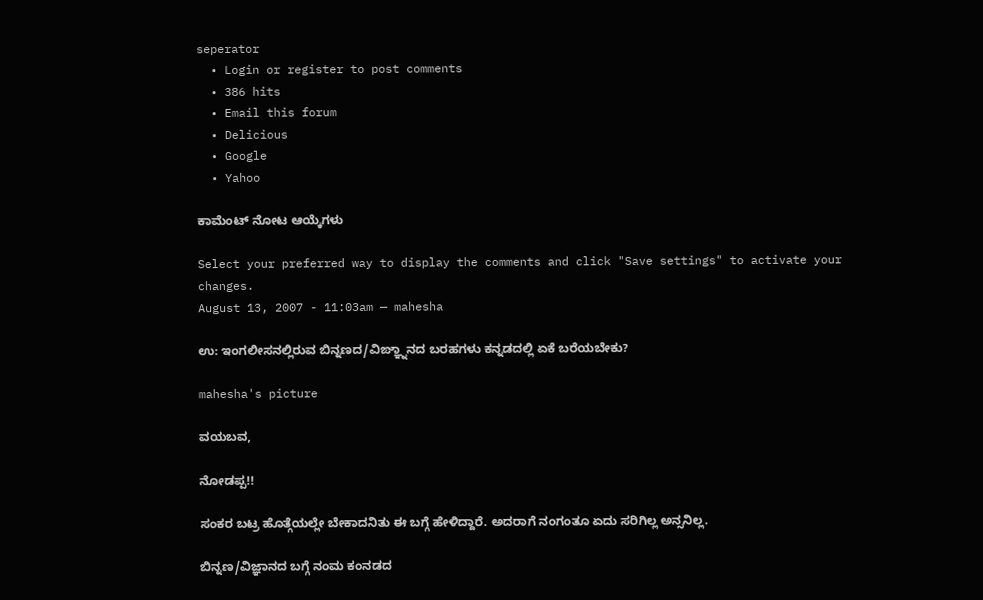seperator
  • Login or register to post comments
  • 386 hits
  • Email this forum
  • Delicious
  • Google
  • Yahoo

ಕಾಮೆಂಟ್ ನೋಟ ಆಯ್ಕೆಗಳು

Select your preferred way to display the comments and click "Save settings" to activate your changes.
August 13, 2007 - 11:03am — mahesha

ಉ: ಇಂಗಲೀಸನಲ್ಲಿರುವ ಬಿನ್ನಣದ/ವಿಙ್ಞ್ನಾನದ ಬರಹಗಳು ಕನ್ನಡದಲ್ಲಿ ಏಕೆ ಬರೆಯಬೇಕು?

mahesha's picture

ವಯಬವ,

ನೋಡಪ್ಪ!!

ಸಂಕರ ಬಟ್ರ ಹೊತ್ಗೆಯಲ್ಲೇ ಬೇಕಾದನಿತು ಈ ಬಗ್ಗೆ ಹೇಳಿದ್ದಾರೆ. ಅದರಾಗೆ ನಂಗಂತೂ ಏದು ಸರಿಗಿಲ್ಲ ಅನ್ಸನಿಲ್ಲ.

ಬಿನ್ನಣ/ವಿಜ್ಞಾನದ ಬಗ್ಗೆ ನಂಮ ಕಂನಡದ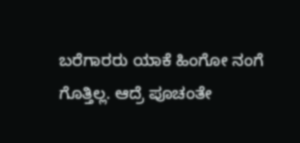ಬರೆಗಾರರು ಯಾಕೆ ಹಿಂಗೋ ನಂಗೆ ಗೊತ್ತಿಲ್ಲ. ಆದ್ರೆ ಪೂಚಂತೇ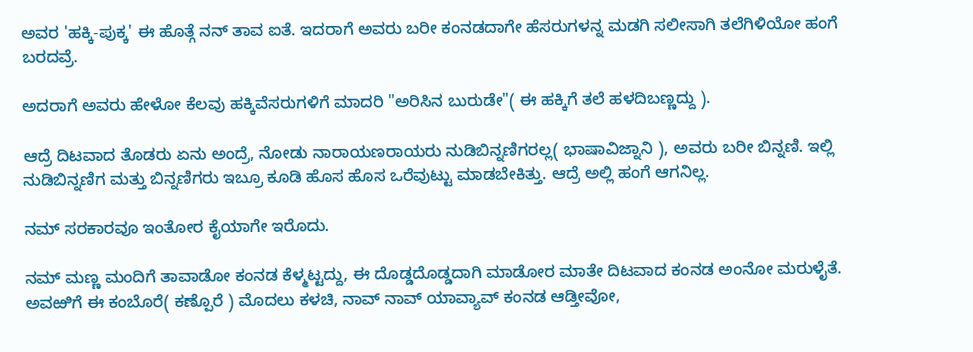ಅವರ 'ಹಕ್ಕಿ-ಪುಕ್ಕ' ಈ ಹೊತ್ಗೆ ನನ್ ತಾವ ಐತೆ. ಇದರಾಗೆ ಅವರು ಬರೀ ಕಂನಡದಾಗೇ ಹೆಸರುಗಳನ್ನ ಮಡಗಿ ಸಲೀಸಾಗಿ ತಲೆಗಿಳಿಯೋ ಹಂಗೆ ಬರದವ್ರೆ.

ಅದರಾಗೆ ಅವರು ಹೇಳೋ ಕೆಲವು ಹಕ್ಕಿವೆಸರುಗಳಿಗೆ ಮಾದರಿ "ಅರಿಸಿನ ಬುರುಡೇ"( ಈ ಹಕ್ಕಿಗೆ ತಲೆ ಹಳದಿಬಣ್ಣದ್ದು ).

ಆದ್ರೆ ದಿಟವಾದ ತೊಡರು ಏನು ಅಂದ್ರೆ, ನೋಡು ನಾರಾಯಣರಾಯರು ನುಡಿಬಿನ್ನಣಿಗರಲ್ಲ( ಭಾಷಾವಿಜ್ನಾನಿ ), ಅವರು ಬರೀ ಬಿನ್ನಣಿ. ಇಲ್ಲಿ ನುಡಿಬಿನ್ನಣಿಗ ಮತ್ತು ಬಿನ್ನಣಿಗರು ಇಬ್ರೂ ಕೂಡಿ ಹೊಸ ಹೊಸ ಒರೆವುಟ್ಟು ಮಾಡಬೇಕಿತ್ತು. ಆದ್ರೆ ಅಲ್ಲಿ ಹಂಗೆ ಆಗನಿಲ್ಲ.

ನಮ್ ಸರಕಾರವೂ ಇಂತೋರ ಕೈಯಾಗೇ ಇರೊದು.

ನಮ್ ಮಣ್ಣ ಮಂದಿಗೆ ತಾವಾಡೋ ಕಂನಡ ಕೆಳ್ಮಟ್ಟದ್ದು, ಈ ದೊಡ್ಡದೊಡ್ಡದಾಗಿ ಮಾಡೋರ ಮಾತೇ ದಿಟವಾದ ಕಂನಡ ಅಂನೋ ಮರುಳೈತೆ. ಅವಱಿಗೆ ಈ ಕಂಬೊರೆ( ಕಣ್ಪೊರೆ ) ಮೊದಲು ಕಳಚಿ, ನಾವ್ ನಾವ್ ಯಾವ್ಯಾವ್ ಕಂನಡ ಆಡ್ತೀವೋ,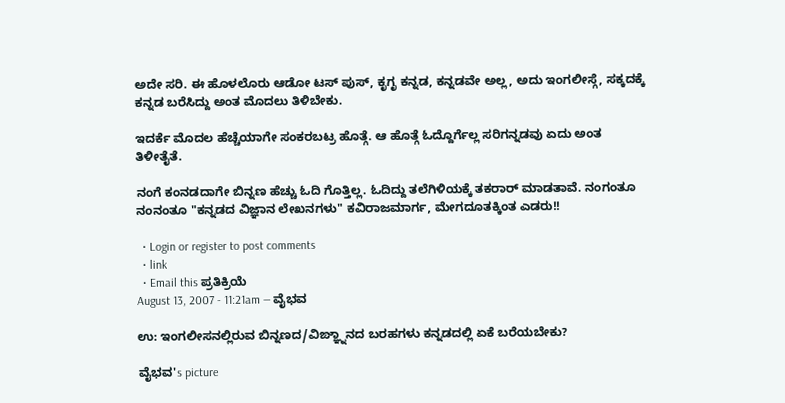ಅದೇ ಸರಿ. ಈ ಹೊಳಲೊರು ಆಡೋ ಟಸ್ ಪುಸ್, ಕೃಗೃ ಕನ್ನಡ, ಕನ್ನಡವೇ ಅಲ್ಲ, ಅದು ಇಂಗಲೀಸ್ಗೆ, ಸಕ್ಕದಕ್ಕೆ ಕನ್ನಡ ಬರೆಸಿದ್ದು ಅಂತ ಮೊದಲು ತಿಳಿಬೇಕು.

ಇದರ್ಕೆ ಮೊದಲ ಹೆಚ್ಚೆಯಾಗೇ ಸಂಕರಬಟ್ರ ಹೊತ್ಗೆ. ಆ ಹೊತ್ಗೆ ಓದ್ದೊರ್ಗೆಲ್ಲ ಸರಿಗನ್ನಡವು ಏದು ಅಂತ ತಿಳೀತೈತೆ.

ನಂಗೆ ಕಂನಡದಾಗೇ ಬಿನ್ನಣ ಹೆಚ್ಚು ಓದಿ ಗೊತ್ತಿಲ್ಲ. ಓದಿದ್ದು ತಲೆಗಿಳಿಯಕ್ಕೆ ತಕರಾರ್‍ ಮಾಡತಾವೆ. ನಂಗಂತೂ ನಂನಂತೂ "ಕನ್ನಡದ ವಿಜ್ಞಾನ ಲೇಖನಗಳು" ಕವಿರಾಜಮಾರ್ಗ, ಮೇಗದೂತಕ್ಕಿಂತ ಎಡರು!!

  • Login or register to post comments
  • link
  • Email this ಪ್ರತಿಕ್ರಿಯೆ
August 13, 2007 - 11:21am — ವೈಭವ

ಉ: ಇಂಗಲೀಸನಲ್ಲಿರುವ ಬಿನ್ನಣದ/ವಿಙ್ಞ್ನಾನದ ಬರಹಗಳು ಕನ್ನಡದಲ್ಲಿ ಏಕೆ ಬರೆಯಬೇಕು?

ವೈಭವ's picture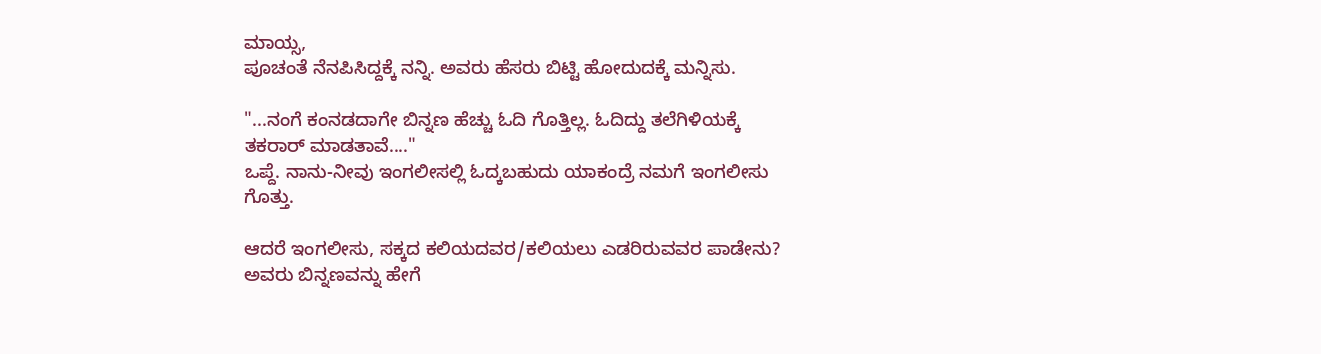ಮಾಯ್ಸ,
ಪೂಚಂತೆ ನೆನಪಿಸಿದ್ದಕ್ಕೆ ನನ್ನಿ. ಅವರು ಹೆಸರು ಬಿಟ್ಟಿ ಹೋದುದಕ್ಕೆ ಮನ್ನಿಸು.

"...ನಂಗೆ ಕಂನಡದಾಗೇ ಬಿನ್ನಣ ಹೆಚ್ಚು ಓದಿ ಗೊತ್ತಿಲ್ಲ. ಓದಿದ್ದು ತಲೆಗಿಳಿಯಕ್ಕೆ ತಕರಾರ್‍ ಮಾಡತಾವೆ...."
ಒಪ್ದೆ. ನಾನು-ನೀವು ಇಂಗಲೀಸಲ್ಲಿ ಓದ್ಕಬಹುದು ಯಾಕಂದ್ರೆ ನಮಗೆ ಇಂಗಲೀಸು ಗೊತ್ತು.

ಆದರೆ ಇಂಗಲೀಸು, ಸಕ್ಕದ ಕಲಿಯದವರ/ಕಲಿಯಲು ಎಡರಿರುವವರ ಪಾಡೇನು? ಅವರು ಬಿನ್ನಣವನ್ನು ಹೇಗೆ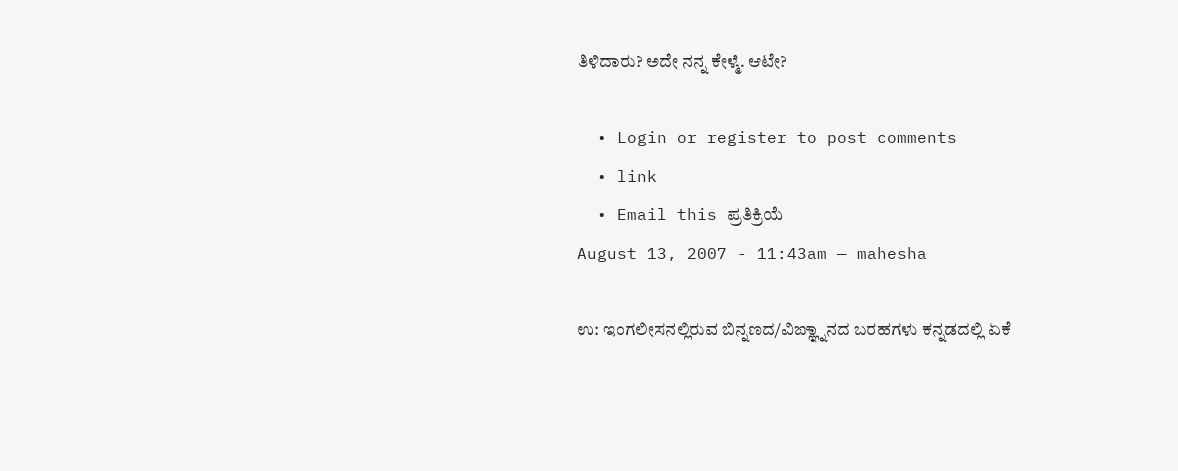ತಿಳಿದಾರು? ಅದೇ ನನ್ನ ಕೇಳ್ಮೆ. ಆಟೇ?

  • Login or register to post comments
  • link
  • Email this ಪ್ರತಿಕ್ರಿಯೆ
August 13, 2007 - 11:43am — mahesha

ಉ: ಇಂಗಲೀಸನಲ್ಲಿರುವ ಬಿನ್ನಣದ/ವಿಙ್ಞ್ನಾನದ ಬರಹಗಳು ಕನ್ನಡದಲ್ಲಿ ಏಕೆ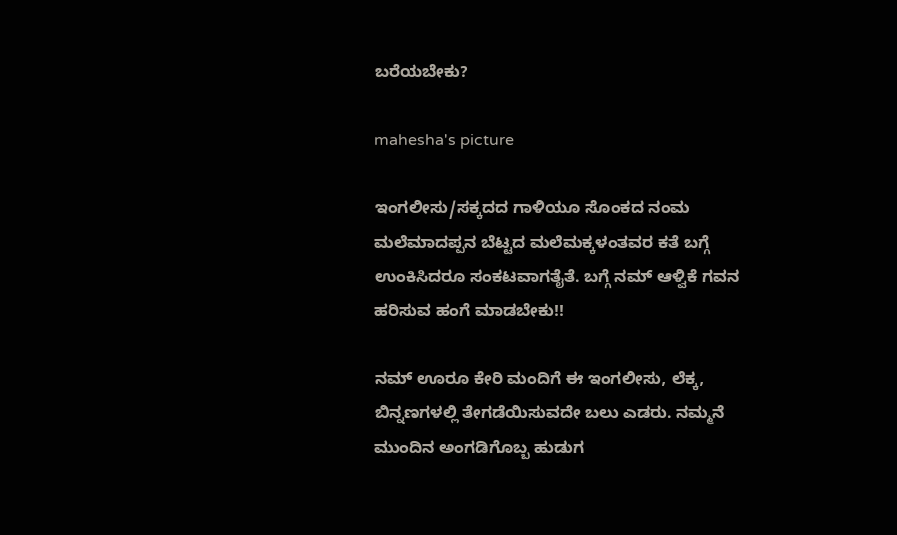ಬರೆಯಬೇಕು?

mahesha's picture

ಇಂಗಲೀಸು/ಸಕ್ಕದದ ಗಾಳಿಯೂ ಸೊಂಕದ ನಂಮ ಮಲೆಮಾದಪ್ಪನ ಬೆಟ್ಟದ ಮಲೆಮಕ್ಕಳಂತವರ ಕತೆ ಬಗ್ಗೆ ಉಂಕಿಸಿದರೂ ಸಂಕಟವಾಗತೈತೆ. ಬಗ್ಗೆ ನಮ್ ಆಳ್ವಿಕೆ ಗವನ ಹರಿಸುವ ಹಂಗೆ ಮಾಡಬೇಕು!!

ನಮ್ ಊರೂ ಕೇರಿ ಮಂದಿಗೆ ಈ ಇಂಗಲೀಸು, ಲೆಕ್ಕ, ಬಿನ್ನಣಗಳಲ್ಲಿ ತೇಗಡೆಯಿಸುವದೇ ಬಲು ಎಡರು. ನಮ್ಮನೆ ಮುಂದಿನ ಅಂಗಡಿಗೊಬ್ಬ ಹುಡುಗ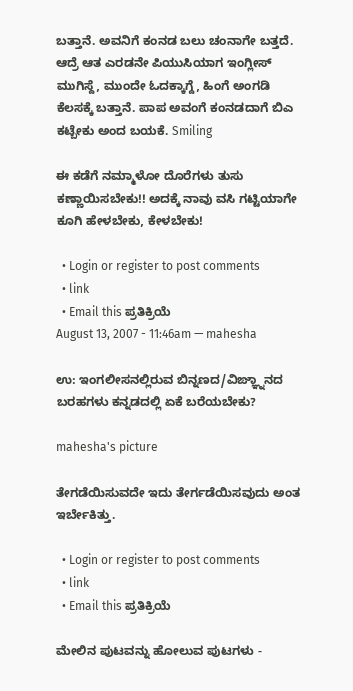ಬತ್ತಾನೆ. ಅವನಿಗೆ ಕಂನಡ ಬಲು ಚಂನಾಗೇ ಬತ್ತದೆ. ಆದ್ರೆ ಆತ ಎರಡನೇ ಪಿಯುಸಿಯಾಗ ಇಂಗ್ಲೀಸ್ ಮುಗಿಸ್ದೆ, ಮುಂದೇ ಓದಕ್ಕಾಗ್ದೆ, ಹಿಂಗೆ ಅಂಗಡಿ ಕೆಲಸಕ್ಕೆ ಬತ್ತಾನೆ. ಪಾಪ ಅವಂಗೆ ಕಂನಡದಾಗೆ ಬಿಎ ಕಟ್ಬೇಕು ಅಂದ ಬಯಕೆ. Smiling

ಈ ಕಡೆಗೆ ನಮ್ಮಾಳೋ ದೊರೆಗಳು ತುಸು ಕಣ್ಣಾಯಿಸಬೇಕು!! ಅದಕ್ಕೆ ನಾವು ವಸಿ ಗಟ್ಟಿಯಾಗೇ ಕೂಗಿ ಹೇಳಬೇಕು, ಕೇಳಬೇಕು!

  • Login or register to post comments
  • link
  • Email this ಪ್ರತಿಕ್ರಿಯೆ
August 13, 2007 - 11:46am — mahesha

ಉ: ಇಂಗಲೀಸನಲ್ಲಿರುವ ಬಿನ್ನಣದ/ವಿಙ್ಞ್ನಾನದ ಬರಹಗಳು ಕನ್ನಡದಲ್ಲಿ ಏಕೆ ಬರೆಯಬೇಕು?

mahesha's picture

ತೇಗಡೆಯಿಸುವದೇ ಇದು ತೇರ್ಗಡೆಯಿಸವುದು ಅಂತ ಇರ್ಬೇಕಿತ್ತು.

  • Login or register to post comments
  • link
  • Email this ಪ್ರತಿಕ್ರಿಯೆ

ಮೇಲಿನ ಪುಟವನ್ನು ಹೋಲುವ ಪುಟಗಳು -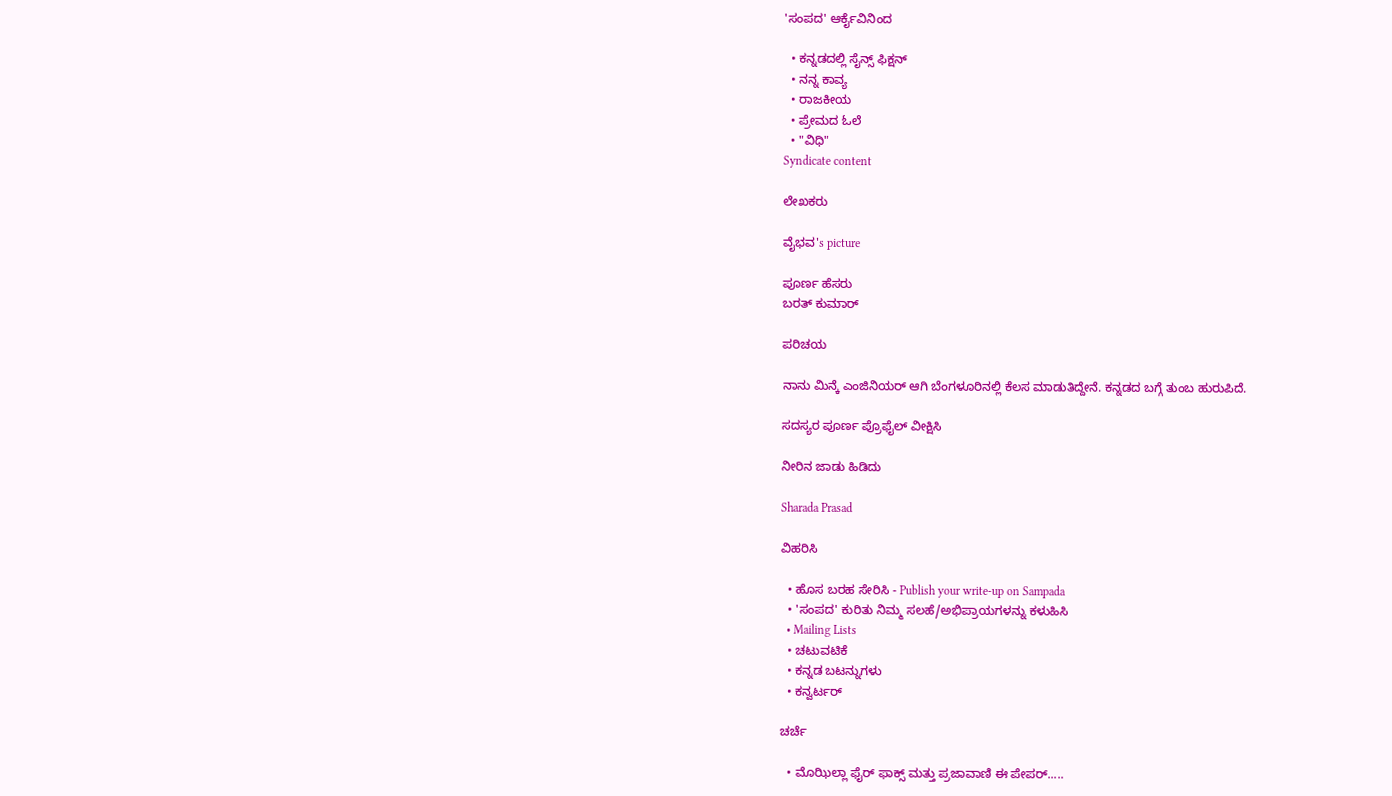'ಸಂಪದ' ಆರ್ಕೈವಿನಿಂದ

  • ಕನ್ನಡದಲ್ಲಿ ಸೈನ್ಸ್ ಫಿಕ್ಷನ್
  • ನನ್ನ ಕಾವ್ಯ
  • ರಾಜಕೀಯ
  • ಪ್ರೇಮದ ಓಲೆ
  • "ವಿಧಿ"
Syndicate content

ಲೇಖಕರು

ವೈಭವ's picture

ಪೂರ್ಣ ಹೆಸರು
ಬರತ್ ಕುಮಾರ್

ಪರಿಚಯ

ನಾನು ಮಿನ್ಕೆ ಎಂಜಿನಿಯರ್ ಆಗಿ ಬೆಂಗಳೂರಿನಲ್ಲಿ ಕೆಲಸ ಮಾಡುತಿದ್ದೇನೆ. ಕನ್ನಡದ ಬಗ್ಗೆ ತುಂಬ ಹುರುಪಿದೆ.

ಸದಸ್ಯರ ಪೂರ್ಣ ಪ್ರೊಫೈಲ್ ವೀಕ್ಷಿಸಿ

ನೀರಿನ ಜಾಡು ಹಿಡಿದು

Sharada Prasad

ವಿಹರಿಸಿ

  • ಹೊಸ ಬರಹ ಸೇರಿಸಿ - Publish your write-up on Sampada
  • 'ಸಂಪದ' ಕುರಿತು ನಿಮ್ಮ ಸಲಹೆ/ಅಭಿಪ್ರಾಯಗಳನ್ನು ಕಳುಹಿಸಿ
  • Mailing Lists
  • ಚಟುವಟಿಕೆ
  • ಕನ್ನಡ ಬಟನ್ನುಗಳು
  • ಕನ್ವರ್ಟರ್

ಚರ್ಚೆ

  • ಮೊಝಿಲ್ಲಾ ಫೈರ್ ಫಾಕ್ಸ್ ಮತ್ತು ಪ್ರಜಾವಾಣಿ ಈ ಪೇಪರ್.....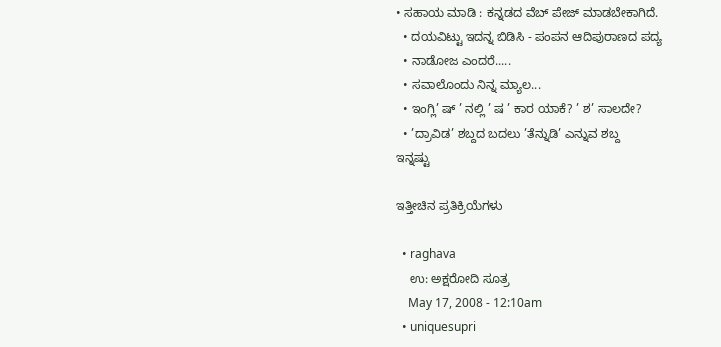• ಸಹಾಯ ಮಾಡಿ : ಕನ್ನಡದ ವೆಬ್ ಪೇಜ್ ಮಾಡಬೇಕಾಗಿದೆ.
  • ದಯವಿಟ್ಟು ಇದನ್ನ ಬಿಡಿಸಿ - ಪಂಪನ ಆದಿಪುರಾಣದ ಪದ್ಯ
  • ನಾಡೋಜ ಎಂದರೆ.....
  • ಸವಾಲೊಂದು ನಿನ್ನ ಮ್ಯಾಲ...
  • ಇಂಗ್ಲಿ’ ಷ್ ’ ನಲ್ಲಿ ’ ಷ ’ ಕಾರ ಯಾಕೆ? ’ ಶ’ ಸಾಲದೇ?
  • ’ದ್ರಾವಿಡ’ ಶಬ್ದದ ಬದಲು ’ತೆನ್ನುಡಿ’ ಎನ್ನುವ ಶಬ್ದ
ಇನ್ನಷ್ಟು

ಇತ್ತೀಚಿನ ಪ್ರತಿಕ್ರಿಯೆಗಳು

  • raghava
    ಉ: ಅಕ್ಷರೋದಿ ಸೂತ್ರ
    May 17, 2008 - 12:10am
  • uniquesupri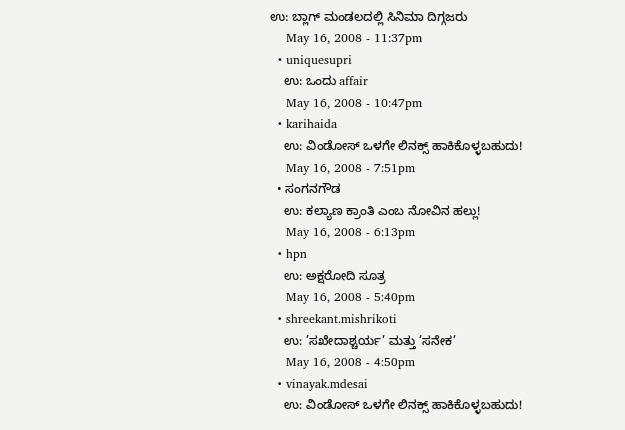ಉ: ಬ್ಲಾಗ್ ಮಂಡಲದಲ್ಲಿ ಸಿನಿಮಾ ದಿಗ್ಗಜರು
    May 16, 2008 - 11:37pm
  • uniquesupri
    ಉ: ಒಂದು affair
    May 16, 2008 - 10:47pm
  • karihaida
    ಉ: ವಿಂಡೋಸ್ ಒಳಗೇ ಲಿನಕ್ಸ್ ಹಾಕಿಕೊಳ್ಳಬಹುದು!
    May 16, 2008 - 7:51pm
  • ಸಂಗನಗೌಡ
    ಉ: ಕಲ್ಯಾಣ ಕ್ರಾಂತಿ ಎಂಬ ನೋವಿನ ಹಲ್ಲು!
    May 16, 2008 - 6:13pm
  • hpn
    ಉ: ಅಕ್ಷರೋದಿ ಸೂತ್ರ
    May 16, 2008 - 5:40pm
  • shreekant.mishrikoti
    ಉ: ’ಸಖೇದಾಶ್ಚರ್ಯ’ ಮತ್ತು ’ಸನೇಕ’
    May 16, 2008 - 4:50pm
  • vinayak.mdesai
    ಉ: ವಿಂಡೋಸ್ ಒಳಗೇ ಲಿನಕ್ಸ್ ಹಾಕಿಕೊಳ್ಳಬಹುದು!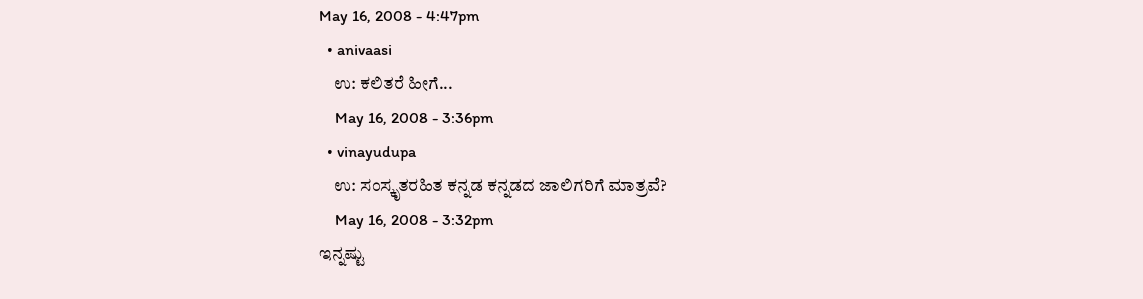May 16, 2008 - 4:47pm
  • anivaasi
    ಉ: ಕಲಿತರೆ ಹೀಗೆ...
    May 16, 2008 - 3:36pm
  • vinayudupa
    ಉ: ಸಂಸ್ಕೃತರಹಿತ ಕನ್ನಡ ಕನ್ನಡದ ಜಾಲಿಗರಿಗೆ ಮಾತ್ರವೆ?
    May 16, 2008 - 3:32pm
ಇನ್ನಷ್ಟು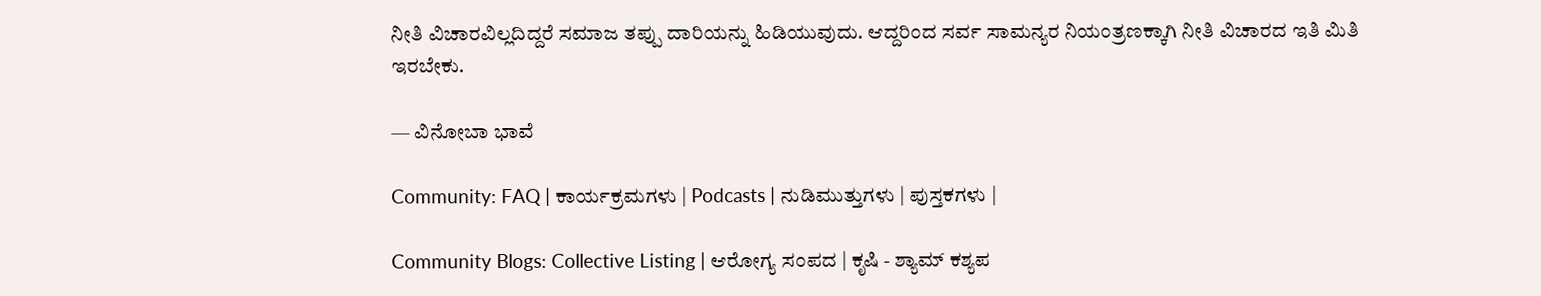ನೀತಿ ವಿಚಾರವಿಲ್ಲದಿದ್ದರೆ ಸಮಾಜ ತಪ್ಪು ದಾರಿಯನ್ನು ಹಿಡಿಯುವುದು. ಆದ್ದರಿಂದ ಸರ್ವ ಸಾಮನ್ಯರ ನಿಯಂತ್ರಣಕ್ಕಾಗಿ ನೀತಿ ವಿಚಾರದ ಇತಿ ಮಿತಿ ಇರಬೇಕು.

— ವಿನೋಬಾ ಭಾವೆ

Community: FAQ | ಕಾರ್ಯಕ್ರಮಗಳು | Podcasts | ನುಡಿಮುತ್ತುಗಳು | ಪುಸ್ತಕಗಳು |

Community Blogs: Collective Listing | ಆರೋಗ್ಯ ಸಂಪದ | ಕೃಷಿ - ಶ್ಯಾಮ್ ಕಶ್ಯಪ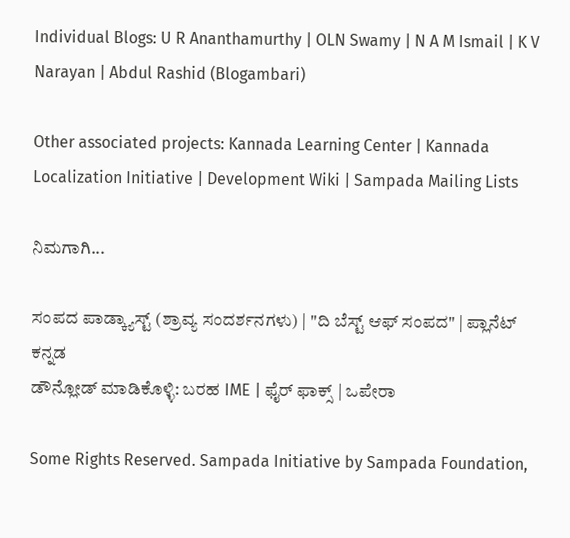Individual Blogs: U R Ananthamurthy | OLN Swamy | N A M Ismail | K V Narayan | Abdul Rashid (Blogambari)

Other associated projects: Kannada Learning Center | Kannada Localization Initiative | Development Wiki | Sampada Mailing Lists

ನಿಮಗಾಗಿ...

ಸಂಪದ ಪಾಡ್ಕ್ಯಾಸ್ಟ್ (ಶ್ರಾವ್ಯ ಸಂದರ್ಶನಗಳು) | "ದಿ ಬೆಸ್ಟ್ ಆಫ್ ಸಂಪದ" | ಪ್ಲಾನೆಟ್ ಕನ್ನಡ
ಡೌನ್ಲೋಡ್ ಮಾಡಿಕೊಳ್ಳಿ: ಬರಹ IME | ಫೈರ್ ಫಾಕ್ಸ್ | ಒಪೇರಾ

Some Rights Reserved. Sampada Initiative by Sampada Foundation,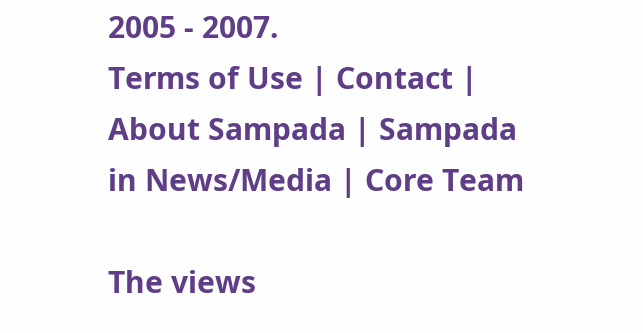2005 - 2007.
Terms of Use | Contact | About Sampada | Sampada in News/Media | Core Team

The views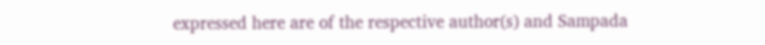expressed here are of the respective author(s) and Sampada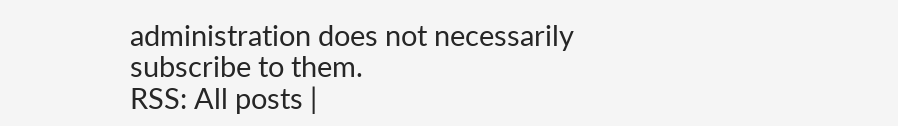administration does not necessarily subscribe to them.
RSS: All posts |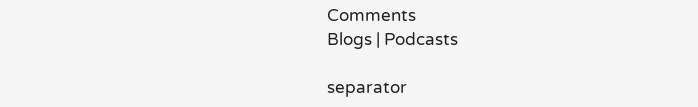Comments
Blogs | Podcasts

separator